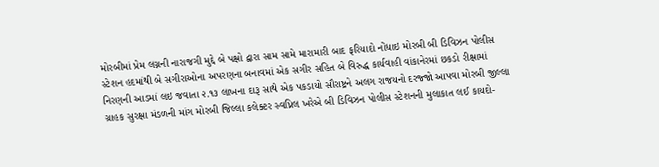મોરબીમાં પ્રેમ લગ્નની નારાજગી મુદ્દે બે પક્ષો દ્વારા સામ સામે મારામારી બાદ ફરિયાદો નોંધાઇ મોરબી બી ડિવિઝન પોલીસ સ્ટેશન હદમાંથી બે સગીરાઓના અપરણના બનાવમાં એક સગીર સહિત બે વિરુદ્ધ કાર્યવાહી વાંકાનેરમાં છકડો રીક્ષામાં નિરણની આડમાં લઇ જવાતા ૨.૧૩ લાખના દારૂ સાથે એક પકડાયો સૌરાષ્ટ્રને અલગ રાજયનો દરજ્જો આપવા મોરબી જીલ્લા ગ્રાહક સુરક્ષા મંડળની માંગ મોરબી જિલ્લા કલેક્ટર સ્વપ્નિલ ખરેએ બી ડિવિઝન પોલીસ સ્ટેશનની મુલાકાત લઈ કાયદો-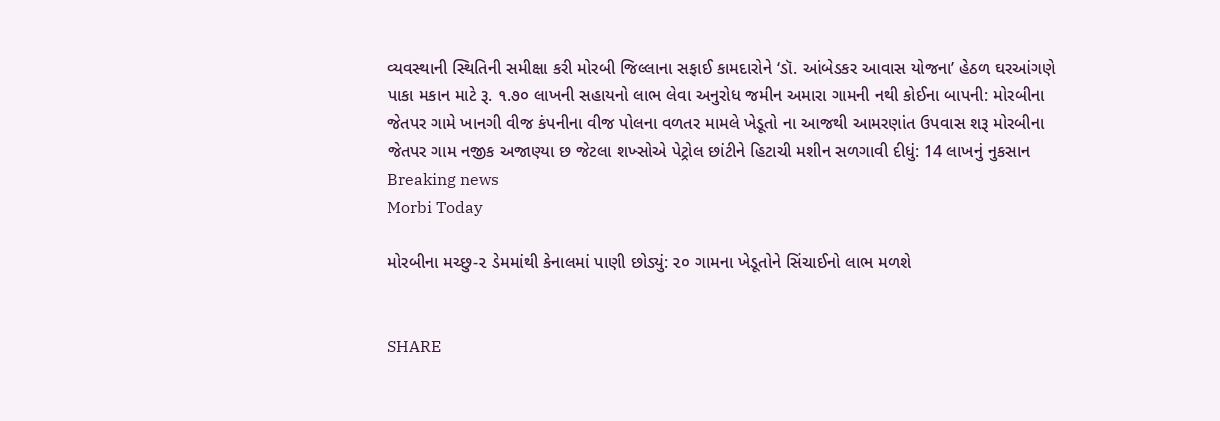વ્યવસ્થાની સ્થિતિની સમીક્ષા કરી મોરબી જિલ્લાના સફાઈ કામદારોને ‘ડૉ. આંબેડકર આવાસ યોજના’ હેઠળ ઘરઆંગણે પાકા મકાન માટે રૂ. ૧.૭૦ લાખની સહાયનો લાભ લેવા અનુરોધ જમીન અમારા ગામની નથી કોઈના બાપની: મોરબીના જેતપર ગામે ખાનગી વીજ કંપનીના વીજ પોલના વળતર મામલે ખેડૂતો ના આજથી આમરણાંત ઉપવાસ શરૂ મોરબીના જેતપર ગામ નજીક અજાણ્યા છ જેટલા શખ્સોએ પેટ્રોલ છાંટીને હિટાચી મશીન સળગાવી દીધું: 14 લાખનું નુકસાન
Breaking news
Morbi Today

મોરબીના મચ્છુ-૨ ડેમમાંથી કેનાલમાં પાણી છોડ્યું: ૨૦ ગામના ખેડૂતોને સિંચાઈનો લાભ મળશે


SHARE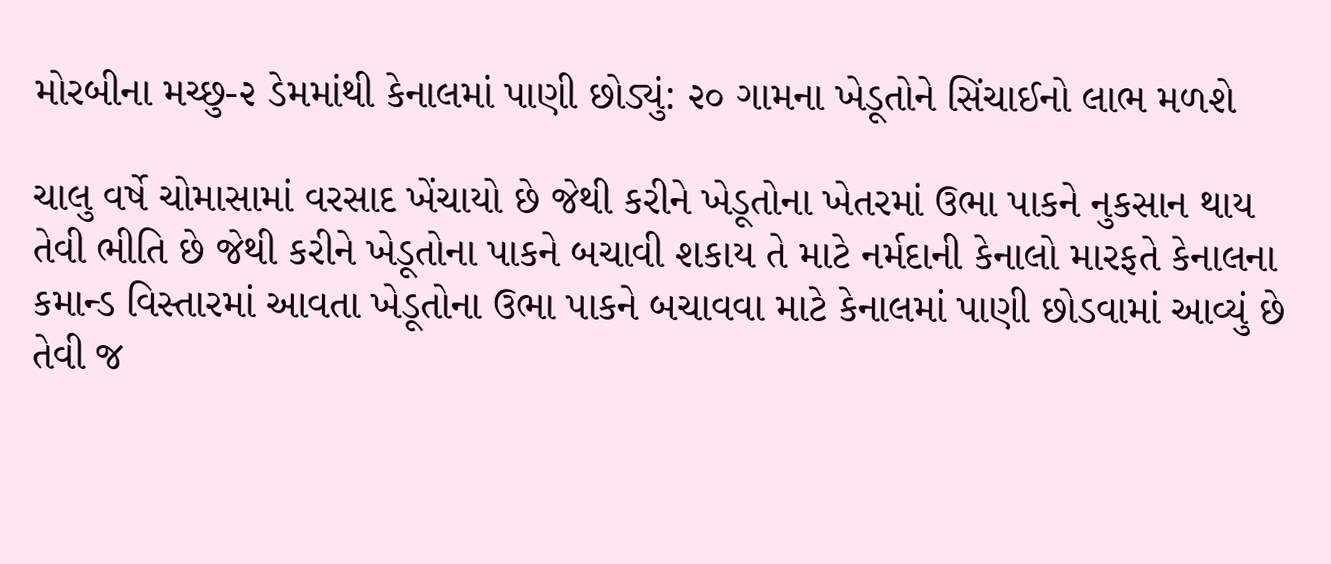મોરબીના મચ્છુ-૨ ડેમમાંથી કેનાલમાં પાણી છોડ્યું: ૨૦ ગામના ખેડૂતોને સિંચાઈનો લાભ મળશે

ચાલુ વર્ષે ચોમાસામાં વરસાદ ખેંચાયો છે જેથી કરીને ખેડૂતોના ખેતરમાં ઉભા પાકને નુકસાન થાય તેવી ભીતિ છે જેથી કરીને ખેડૂતોના પાકને બચાવી શકાય તે માટે નર્મદાની કેનાલો મારફતે કેનાલના કમાન્ડ વિસ્તારમાં આવતા ખેડૂતોના ઉભા પાકને બચાવવા માટે કેનાલમાં પાણી છોડવામાં આવ્યું છે તેવી જ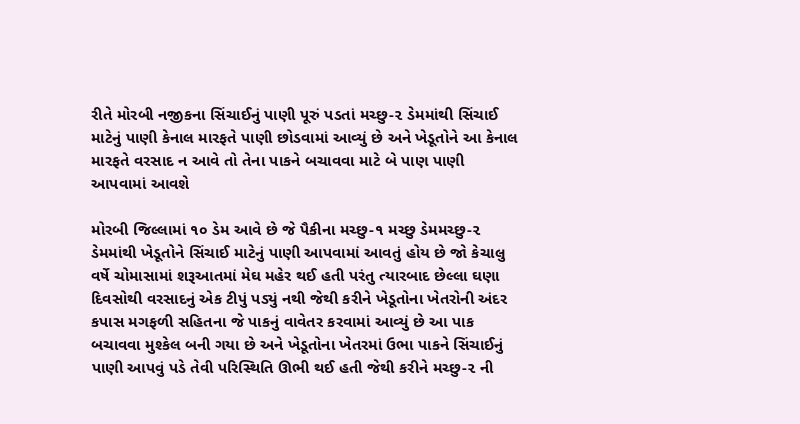રીતે મોરબી નજીકના સિંચાઈનું પાણી પૂરું પડતાં મચ્છુ-૨ ડેમમાંથી સિંચાઈ માટેનું પાણી કેનાલ મારફતે પાણી છોડવામાં આવ્યું છે અને ખેડૂતોને આ કેનાલ મારફતે વરસાદ ન આવે તો તેના પાકને બચાવવા માટે બે પાણ પાણી આપવામાં આવશે

મોરબી જિલ્લામાં ૧૦ ડેમ આવે છે જે પૈકીના મચ્છુ-૧ મચ્છુ ડેમમચ્છુ-૨ ડેમમાંથી ખેડૂતોને સિંચાઈ માટેનું પાણી આપવામાં આવતું હોય છે જો કેચાલુ વર્ષે ચોમાસામાં શરૂઆતમાં મેઘ મહેર થઈ હતી પરંતુ ત્યારબાદ છેલ્લા ઘણા દિવસોથી વરસાદનું એક ટીપું પડ્યું નથી જેથી કરીને ખેડૂતોના ખેતરોની અંદર કપાસ મગફળી સહિતના જે પાકનું વાવેતર કરવામાં આવ્યું છે આ પાક બચાવવા મુશ્કેલ બની ગયા છે અને ખેડૂતોના ખેતરમાં ઉભા પાકને સિંચાઈનું પાણી આપવું પડે તેવી પરિસ્થિતિ ઊભી થઈ હતી જેથી કરીને મચ્છુ-૨ ની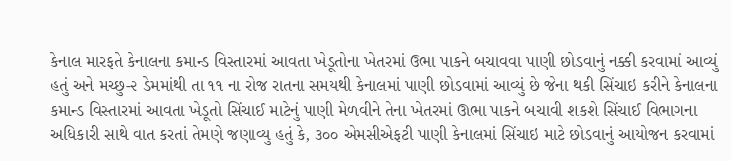કેનાલ મારફતે કેનાલના કમાન્ડ વિસ્તારમાં આવતા ખેડૂતોના ખેતરમાં ઉભા પાકને બચાવવા પાણી છોડવાનું નક્કી કરવામાં આવ્યું હતું અને મચ્છુ-૨ ડેમમાંથી તા ૧૧ ના રોજ રાતના સમયથી કેનાલમાં પાણી છોડવામાં આવ્યું છે જેના થકી સિંચાઇ કરીને કેનાલના કમાન્ડ વિસ્તારમાં આવતા ખેડૂતો સિંચાઈ માટેનું પાણી મેળવીને તેના ખેતરમાં ઊભા પાકને બચાવી શકશે સિંચાઈ વિભાગના અધિકારી સાથે વાત કરતાં તેમણે જણાવ્યુ હતું કે, ૩૦૦ એમસીએફટી પાણી કેનાલમાં સિંચાઇ માટે છોડવાનું આયોજન કરવામાં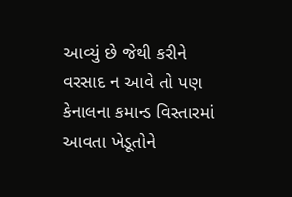આવ્યું છે જેથી કરીને વરસાદ ન આવે તો પણ કેનાલના કમાન્ડ વિસ્તારમાં આવતા ખેડૂતોને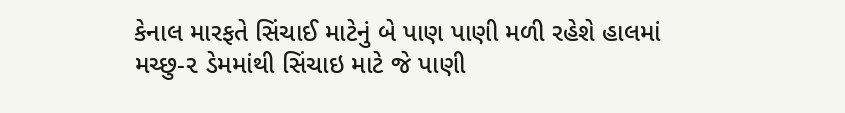કેનાલ મારફતે સિંચાઈ માટેનું બે પાણ પાણી મળી રહેશે હાલમાં મચ્છુ-૨ ડેમમાંથી સિંચાઇ માટે જે પાણી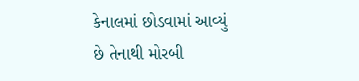કેનાલમાં છોડવામાં આવ્યું છે તેનાથી મોરબી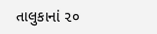તાલુકાનાં ૨૦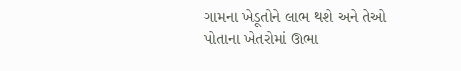ગામના ખેડૂતોને લાભ થશે અને તેઓ પોતાના ખેતરોમાં ઊભા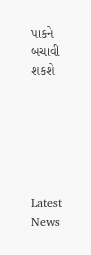પાકને બચાવી શકશે






Latest News